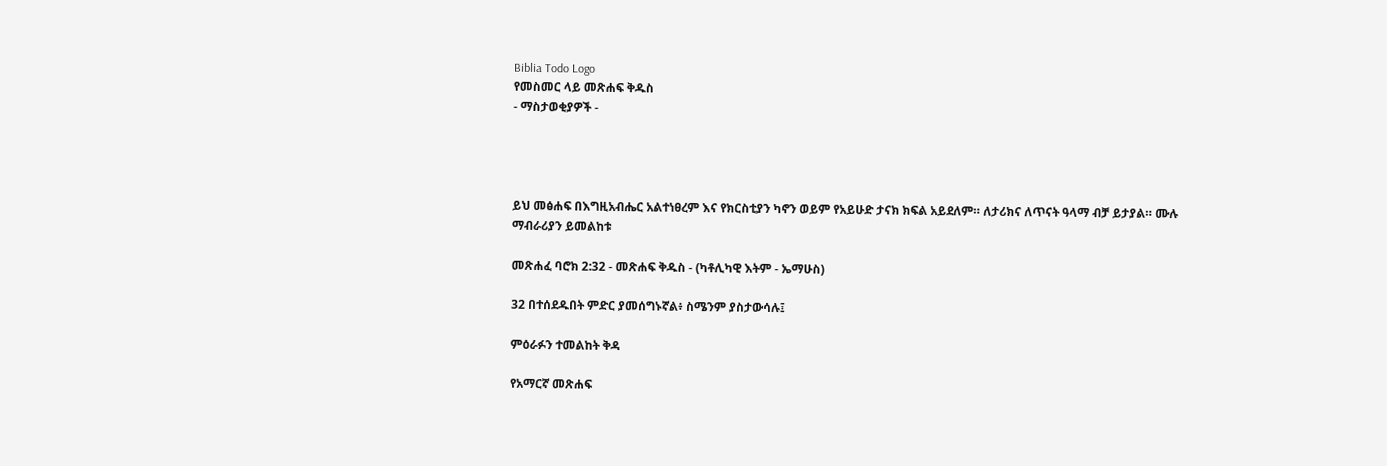Biblia Todo Logo
የመስመር ላይ መጽሐፍ ቅዱስ
- ማስታወቂያዎች -




ይህ መፅሐፍ በእግዚአብሔር አልተነፀረም እና የክርስቲያን ካኖን ወይም የአይሁድ ታናክ ክፍል አይደለም። ለታሪክና ለጥናት ዓላማ ብቻ ይታያል። ሙሉ ማብራሪያን ይመልከቱ

መጽሐፈ ባሮክ 2:32 - መጽሐፍ ቅዱስ - (ካቶሊካዊ እትም - ኤማሁስ)

32 በተሰደዱበት ምድር ያመሰግኑኛል፥ ስሜንም ያስታውሳሉ፤

ምዕራፉን ተመልከት ቅዳ

የአማርኛ መጽሐፍ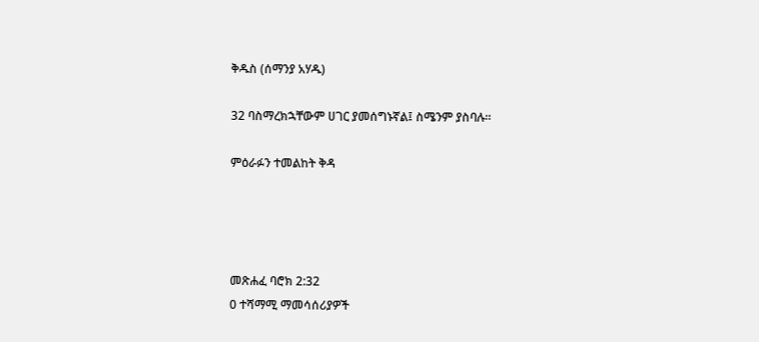ቅዱስ (ሰማንያ አሃዱ)

32 ባስማረክኋቸውም ሀገር ያመሰግኑኛል፤ ስሜንም ያስባሉ።

ምዕራፉን ተመልከት ቅዳ




መጽሐፈ ባሮክ 2:32
0 ተሻማሚ ማመሳሰሪያዎች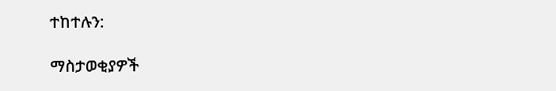ተከተሉን:

ማስታወቂያዎች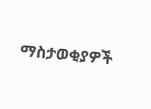ማስታወቂያዎች